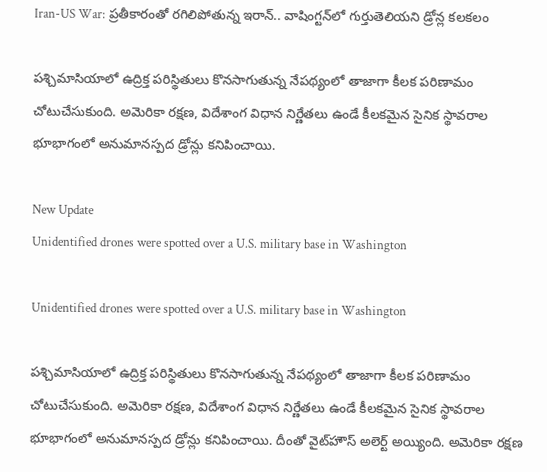Iran-US War: ప్రతీకారంతో రగిలిపోతున్న ఇరాన్.. వాషింగ్టన్‌లో గుర్తుతెలియని డ్రోన్ల కలకలం

పశ్చిమాసియాలో ఉద్రిక్త పరిస్థితులు కొనసాగుతున్న నేపథ్యంలో తాజాగా కీలక పరిణామం చోటుచేసుకుంది. అమెరికా రక్షణ, విదేశాంగ విధాన నిర్ణేతలు ఉండే కీలకమైన సైనిక స్థావరాల భూభాగంలో అనుమానస్పద డ్రోన్లు కనిపించాయి.

New Update
Unidentified drones were spotted over a U.S. military base in Washington

Unidentified drones were spotted over a U.S. military base in Washington

పశ్చిమాసియాలో ఉద్రిక్త పరిస్థితులు కొనసాగుతున్న నేపథ్యంలో తాజాగా కీలక పరిణామం చోటుచేసుకుంది. అమెరికా రక్షణ, విదేశాంగ విధాన నిర్ణేతలు ఉండే కీలకమైన సైనిక స్థావరాల భూభాగంలో అనుమానస్పద డ్రోన్లు కనిపించాయి. దీంతో వైట్‌హౌస్‌ అలెర్ట్ అయ్యింది. అమెరికా రక్షణ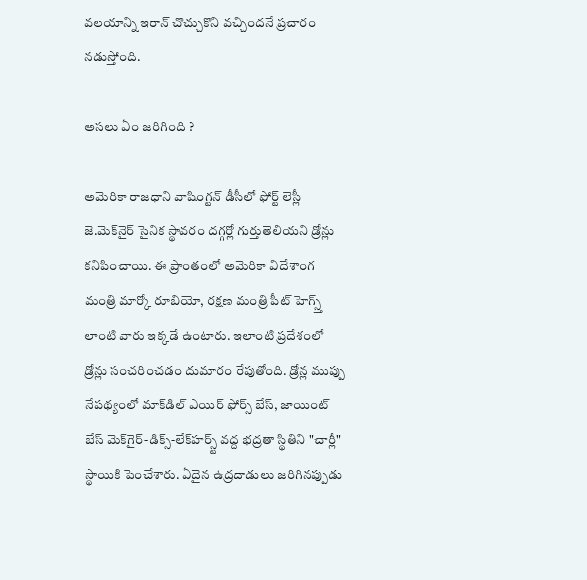వలయాన్ని ఇరాన్‌ చొచ్చుకొని వచ్చిందనే ప్రచారం నడుస్తోంది.

అసలు ఏం జరిగింది ?

అమెరికా రాజధాని వాషింగ్టన్ డీసీలో ఫోర్ట్‌ లెస్లీ జె.మెక్‌నైర్ సైనిక స్థావరం దగ్గర్లో గుర్తుతెలియని డ్రోన్లు కనిపించాయి. ఈ ప్రాంతంలో అమెరికా విదేశాంగ మంత్రి మార్కో రూబియో, రక్షణ మంత్రి పీట్ హెగ్స్త్ లాంటి వారు ఇక్కడే ఉంటారు. ఇలాంటి ప్రదేశంలో డ్రోన్లు సంచరించడం దుమారం రేపుతోంది. డ్రోన్ల ముప్పు నేపథ్యంలో మాక్‌డిల్ ఎయిర్ ఫోర్స్ బేస్, జాయింట్ బేస్ మెక్‌గైర్-డిక్స్-లేక్‌హర్స్ట్ వద్ద భద్రతా స్థితిని "చార్లీ" స్థాయికి పెంచేశారు. ఏదైన ఉద్రదాడులు జరిగినప్పుడు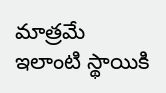మాత్రమే ఇలాంటి స్థాయికి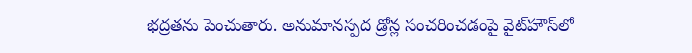భద్రతను పెంచుతారు. అనుమానస్పద డ్రోన్ల సంచరించడంపై వైట్‌హౌస్‌లో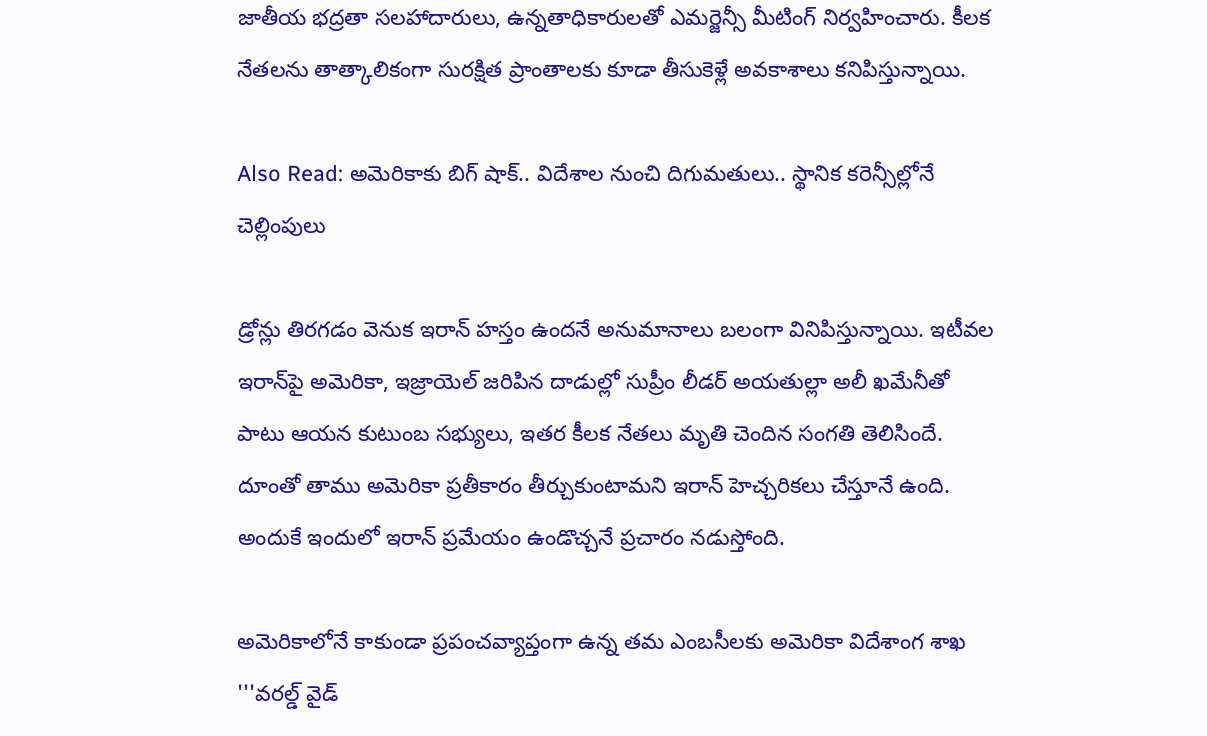జాతీయ భద్రతా సలహాదారులు, ఉన్నతాధికారులతో ఎమర్జెన్సీ మీటింగ్ నిర్వహించారు. కీలక నేతలను తాత్కాలికంగా సురక్షిత ప్రాంతాలకు కూడా తీసుకెళ్లే అవకాశాలు కనిపిస్తున్నాయి.

Also Read: అమెరికాకు బిగ్ షాక్.. విదేశాల నుంచి దిగుమతులు.. స్థానిక కరెన్సీల్లోనే చెల్లింపులు

డ్రోన్లు తిరగడం వెనుక ఇరాన్ హస్తం ఉందనే అనుమానాలు బలంగా వినిపిస్తున్నాయి. ఇటీవల ఇరాన్‌పై అమెరికా, ఇజ్రాయెల్ జరిపిన దాడుల్లో సుప్రీం లీడర్‌ అయతుల్లా అలీ ఖమేనీతో పాటు ఆయన కుటుంబ సభ్యులు, ఇతర కీలక నేతలు మృతి చెందిన సంగతి తెలిసిందే. దూంతో తాము అమెరికా ప్రతీకారం తీర్చుకుంటామని ఇరాన్ హెచ్చరికలు చేస్తూనే ఉంది. అందుకే ఇందులో ఇరాన్ ప్రమేయం ఉండొచ్చనే ప్రచారం నడుస్తోంది.

అమెరికాలోనే కాకుండా ప్రపంచవ్యాప్తంగా ఉన్న తమ ఎంబసీలకు అమెరికా విదేశాంగ శాఖ '''వరల్డ్ వైడ్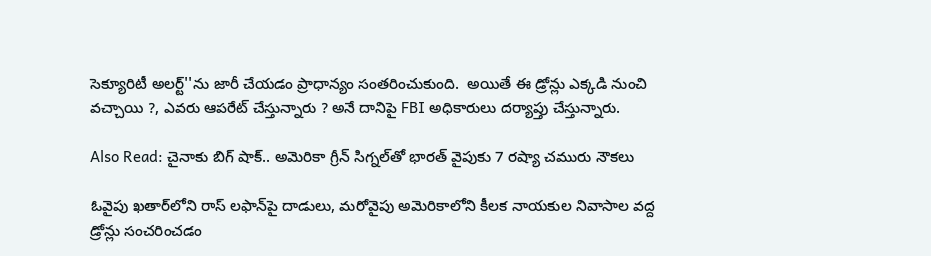సెక్యూరిటీ అలర్ట్''ను జారీ చేయడం ప్రాధాన్యం సంతరించుకుంది.  అయితే ఈ డ్రోన్లు ఎక్కడి నుంచి వచ్చాయి ?, ఎవరు ఆపరేట్ చేస్తున్నారు ? అనే దానిపై FBI అధికారులు దర్యాప్తు చేస్తున్నారు.

Also Read: చైనాకు బిగ్ షాక్.. అమెరికా గ్రీన్ సిగ్నల్‌తో భారత్‌ వైపుకు 7 రష్యా చమురు నౌకలు

ఓవైపు ఖతార్‌లోని రాస్‌ లఫాన్‌పై దాడులు, మరోవైపు అమెరికాలోని కీలక నాయకుల నివాసాల వద్ద డ్రోన్లు సంచరించడం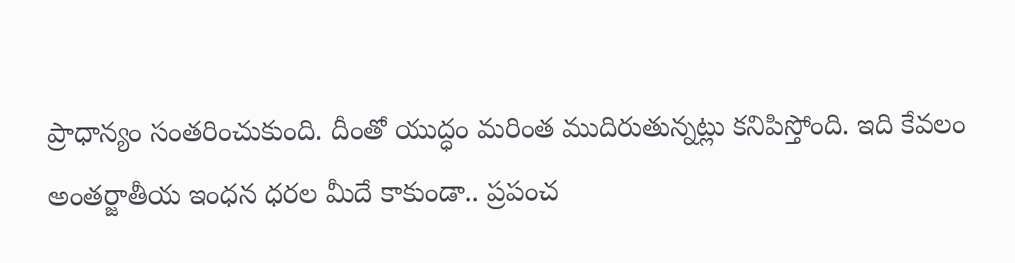ప్రాధాన్యం సంతరించుకుంది. దీంతో యుద్ధం మరింత ముదిరుతున్నట్లు కనిపిస్తోంది. ఇది కేవలం అంతర్జాతీయ ఇంధన ధరల మీదే కాకుండా.. ప్రపంచ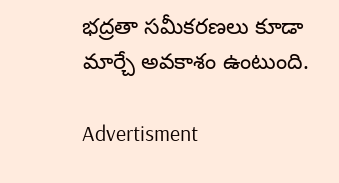భద్రతా సమీకరణలు కూడా మార్చే అవకాశం ఉంటుంది.

Advertisment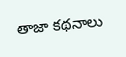తాజా కథనాలు